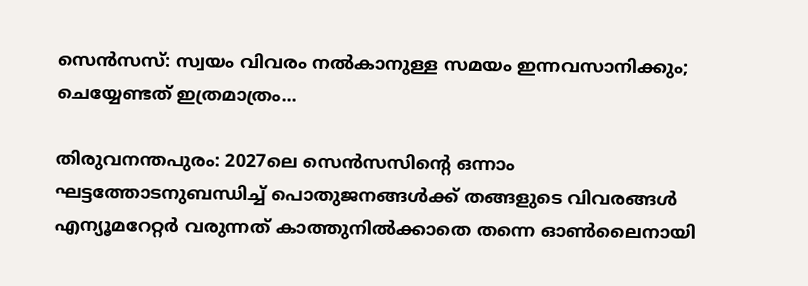സെൻസസ്: സ്വയം വിവരം നൽകാനുള്ള സമയം ഇന്നവസാനിക്കും; ചെയ്യേണ്ടത് ഇത്രമാത്രം...

തിരുവനന്തപുരം: 2027ലെ സെൻസസിന്റെ ഒന്നാം ഘട്ടത്തോടനുബന്ധിച്ച് പൊതുജനങ്ങൾക്ക് തങ്ങളുടെ വിവരങ്ങൾ എന്യൂമറേറ്റർ വരുന്നത് കാത്തുനിൽക്കാതെ തന്നെ ഓൺലൈനായി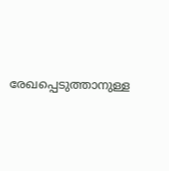രേഖപ്പെടുത്താനുള്ള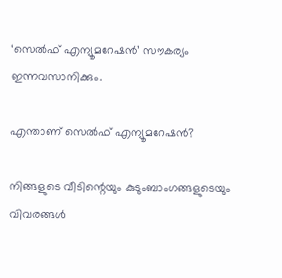‘സെൽഫ് എന്യൂമറേഷൻ’ സൗകര്യം ഇന്നവസാനിക്കും.

എന്താണ് സെൽഫ് എന്യൂമറേഷൻ?

നിങ്ങളുടെ വീടിന്റെയും കുടുംബാംഗങ്ങളുടെയും വിവരങ്ങൾ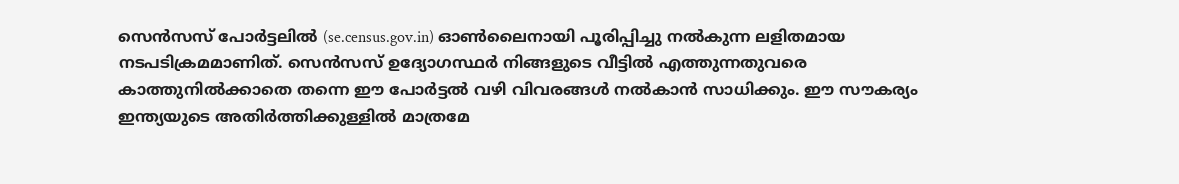സെൻസസ് പോർട്ടലിൽ (se.census.gov.in) ഓൺലൈനായി പൂരിപ്പിച്ചു നൽകുന്ന ലളിതമായ നടപടിക്രമമാണിത്. സെൻസസ് ഉദ്യോഗസ്ഥർ നിങ്ങളുടെ വീട്ടിൽ എത്തുന്നതുവരെ കാത്തുനിൽക്കാതെ തന്നെ ഈ പോർട്ടൽ വഴി വിവരങ്ങൾ നൽകാൻ സാധിക്കും. ഈ സൗകര്യം ഇന്ത്യയുടെ അതിർത്തിക്കുള്ളിൽ മാത്രമേ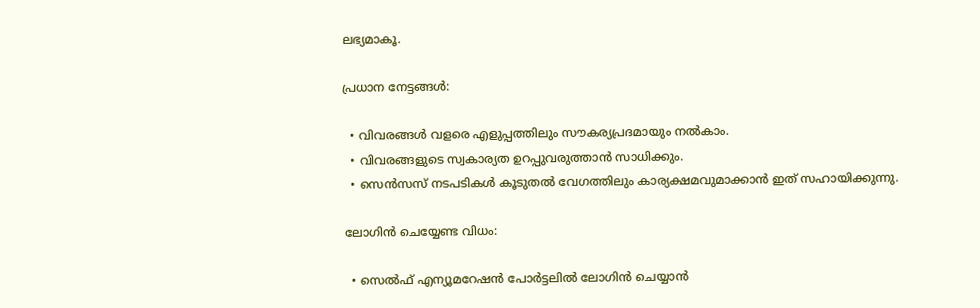ലഭ്യമാകൂ.

പ്രധാന നേട്ടങ്ങൾ:

  • വിവരങ്ങൾ വളരെ എളുപ്പത്തിലും സൗകര്യപ്രദമായും നൽകാം.
  • വിവരങ്ങളുടെ സ്വകാര്യത ഉറപ്പുവരുത്താൻ സാധിക്കും.
  • സെൻസസ് നടപടികൾ കൂടുതൽ വേഗത്തിലും കാര്യക്ഷമവുമാക്കാൻ ഇത് സഹായിക്കുന്നു.

ലോഗിൻ ചെയ്യേണ്ട വിധം:

  • സെൽഫ് എന്യൂമറേഷൻ പോർട്ടലിൽ ലോഗിൻ ചെയ്യാൻ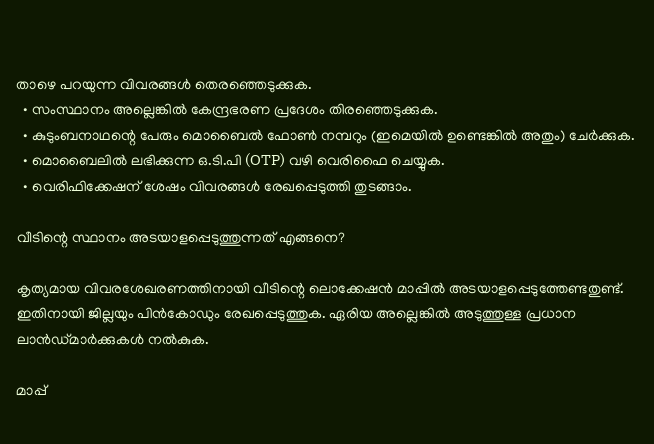താഴെ പറയുന്ന വിവരങ്ങൾ തെരഞ്ഞെടുക്കുക.
  • സംസ്ഥാനം അല്ലെങ്കിൽ കേന്ദ്രഭരണ പ്രദേശം തിരഞ്ഞെടുക്കുക.
  • കുടുംബനാഥന്റെ പേരും മൊബൈൽ ഫോൺ നമ്പറും (ഇമെയിൽ ഉണ്ടെങ്കിൽ അതും) ചേർക്കുക.
  • മൊബൈലിൽ ലഭിക്കുന്ന ഒ.ടി.പി (OTP) വഴി വെരിഫൈ ചെയ്യുക.
  • വെരിഫിക്കേഷന് ശേഷം വിവരങ്ങൾ രേഖപ്പെടുത്തി തുടങ്ങാം.

വീടിന്റെ സ്ഥാനം അടയാളപ്പെടുത്തുന്നത് എങ്ങനെ?

കൃത്യമായ വിവരശേഖരണത്തിനായി വീടിന്റെ ലൊക്കേഷൻ മാപ്പിൽ അടയാളപ്പെടുത്തേണ്ടതുണ്ട്. ഇതിനായി ജില്ലയും പിൻകോഡും രേഖപ്പെടുത്തുക. ഏരിയ അല്ലെങ്കിൽ അടുത്തുള്ള പ്രധാന ലാൻഡ്‌മാർക്കുകൾ നൽകുക.

മാപ്പ്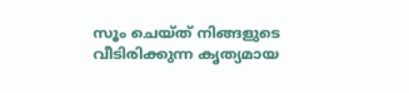സൂം ചെയ്ത് നിങ്ങളുടെ വീടിരിക്കുന്ന കൃത്യമായ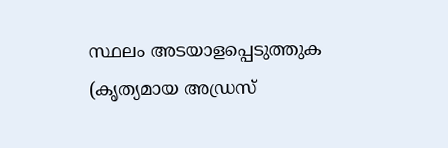സ്ഥലം അടയാളപ്പെടുത്തുക (കൃത്യമായ അഡ്രസ്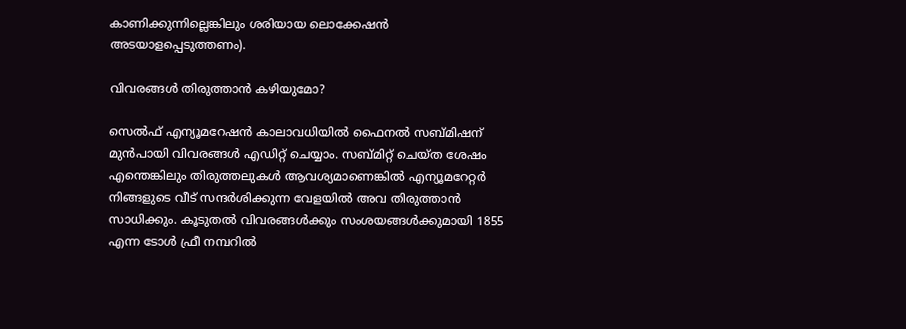കാണിക്കുന്നില്ലെങ്കിലും ശരിയായ ലൊക്കേഷൻ അടയാളപ്പെടുത്തണം).

വിവരങ്ങൾ തിരുത്താൻ കഴിയുമോ?

സെൽഫ് എന്യൂമറേഷൻ കാലാവധിയിൽ ഫൈനൽ സബ്മിഷന് മുൻപായി വിവരങ്ങൾ എഡിറ്റ് ചെയ്യാം. സബ്മിറ്റ് ചെയ്ത ശേഷം എന്തെങ്കിലും തിരുത്തലുകൾ ആവശ്യമാണെങ്കിൽ എന്യൂമറേറ്റർ നിങ്ങളുടെ വീട് സന്ദർശിക്കുന്ന വേളയിൽ അവ തിരുത്താൻ സാധിക്കും. കൂടുതൽ വിവരങ്ങൾക്കും സംശയങ്ങൾക്കുമായി 1855 എന്ന ടോൾ ഫ്രീ നമ്പറിൽ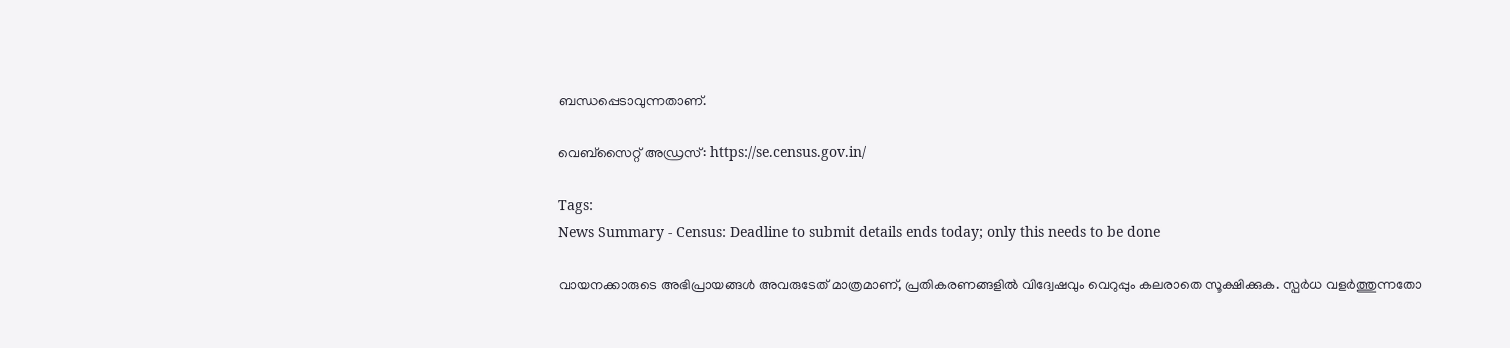ബന്ധപ്പെടാവുന്നതാണ്.

വെബ്സൈറ്റ് അഡ്രസ്: https://se.census.gov.in/

Tags:
News Summary - Census: Deadline to submit details ends today; only this needs to be done

വായനക്കാരുടെ അഭിപ്രായങ്ങള്‍ അവരുടേത് മാത്രമാണ്, പ്രതികരണങ്ങളിൽ വിദ്വേഷവും വെറുപ്പും കലരാതെ സൂക്ഷിക്കുക. സ്പർധ വളർത്തുന്നതോ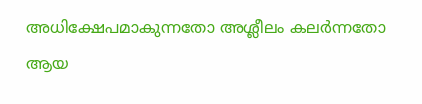അധിക്ഷേപമാകുന്നതോ അശ്ലീലം കലർന്നതോ ആയ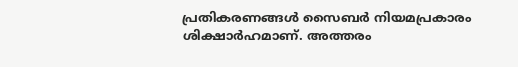പ്രതികരണങ്ങൾ സൈബർ നിയമപ്രകാരം ശിക്ഷാർഹമാണ്. അത്തരം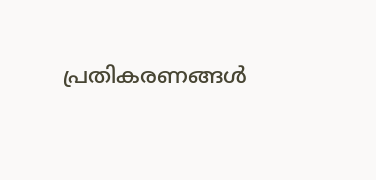പ്രതികരണങ്ങൾ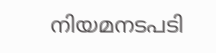നിയമനടപടി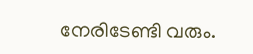നേരിടേണ്ടി വരും.